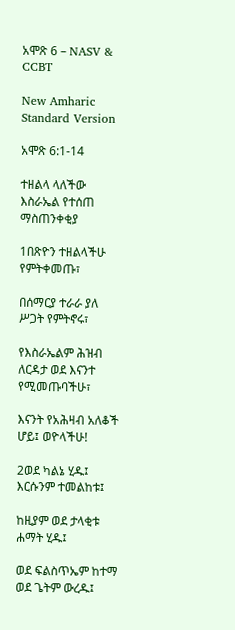አሞጽ 6 – NASV & CCBT

New Amharic Standard Version

አሞጽ 6:1-14

ተዘልላ ላለችው እስራኤል የተሰጠ ማስጠንቀቂያ

1በጽዮን ተዘልላችሁ የምትቀመጡ፣

በሰማርያ ተራራ ያለ ሥጋት የምትኖሩ፣

የእስራኤልም ሕዝብ ለርዳታ ወደ እናንተ የሚመጡባችሁ፣

እናንት የአሕዛብ አለቆች ሆይ፤ ወዮላችሁ!

2ወደ ካልኔ ሂዱ፤ እርሱንም ተመልከቱ፤

ከዚያም ወደ ታላቂቱ ሐማት ሂዱ፤

ወደ ፍልስጥኤም ከተማ ወደ ጌትም ውረዱ፤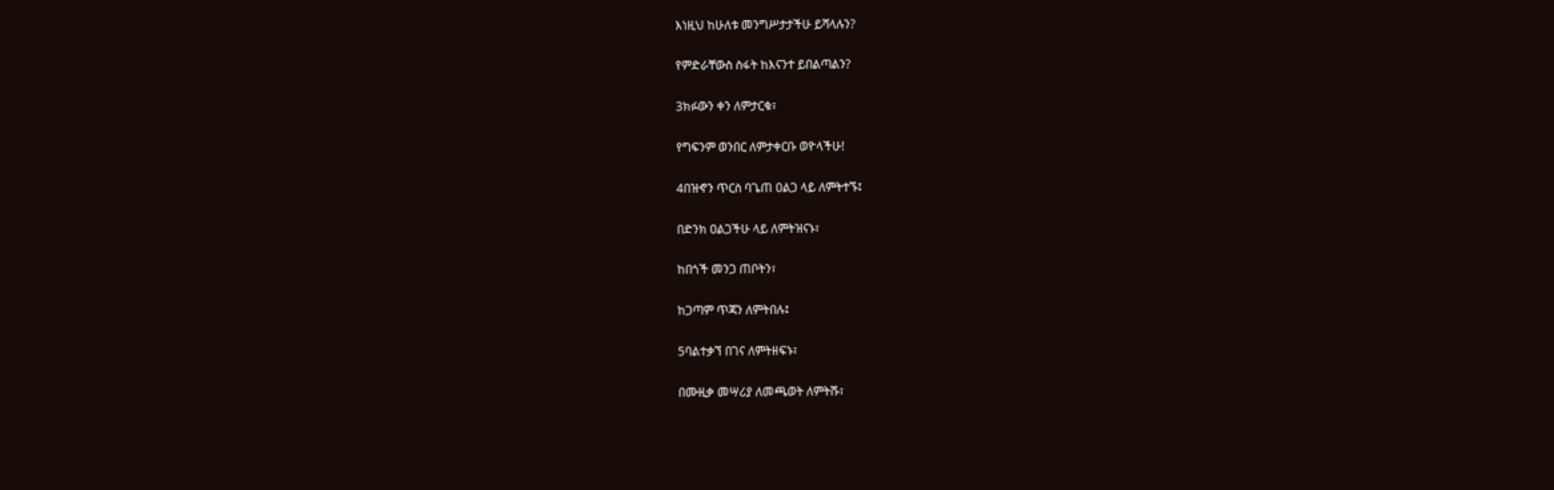እነዚህ ከሁለቱ መንግሥታታችሁ ይሻላሉን?

የምድራቸውስ ስፋት ከእናንተ ይበልጣልን?

3ክፉውን ቀን ለምታርቁ፣

የግፍንም ወንበር ለምታቀርቡ ወዮላችሁ!

4በዝኆን ጥርስ ባጌጠ ዐልጋ ላይ ለምትተኙ፤

በድንክ ዐልጋችሁ ላይ ለምትዝናኑ፣

ከበጎች መንጋ ጠቦትን፣

ከጋጣም ጥጃን ለምትበሉ፤

5ባልተቃኘ በገና ለምትዘፍኑ፣

በሙዚቃ መሣሪያ ለመጫወት ለምትሹ፣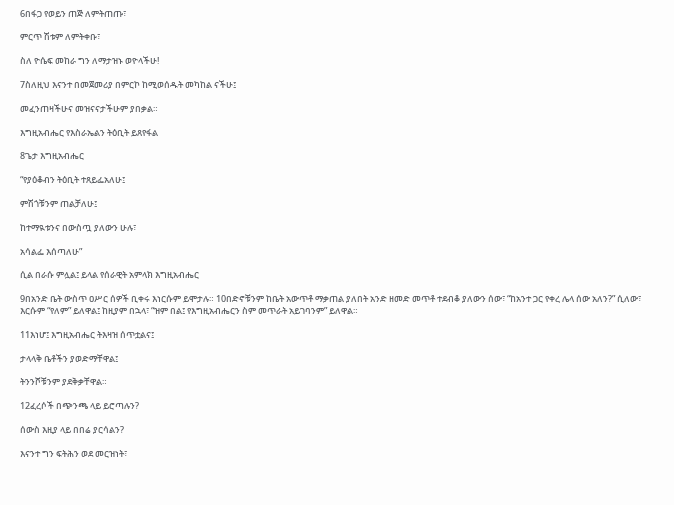6በፋጋ የወይን ጠጅ ለምትጠጡ፣

ምርጥ ሽቱም ለምትቀቡ፣

ስለ ዮሴፍ መከራ ግን ለማታዝኑ ወዮላችሁ!

7ስለዚህ እናንተ በመጀመሪያ በምርኮ ከሚወሰዱት መካከል ናችሁ፤

መፈንጠዛችሁና መዝናናታችሁም ያበቃል።

እግዚአብሔር የእስራኤልን ትዕቢት ይጸየፋል

8ጌታ እግዚአብሔር

“የያዕቆብን ትዕቢት ተጸይፌአለሁ፤

ምሽጎቹንም ጠልቻለሁ፤

ከተማዪቱንና በውስጧ ያለውን ሁሉ፣

አሳልፌ እሰጣለሁ”

ሲል በራሱ ምሏል፤ ይላል የሰራዊት አምላክ እግዚአብሔር

9በአንድ ቤት ውስጥ ዐሥር ሰዎች ቢቀሩ እነርሱም ይሞታሉ። 10በድኖቹንም ከቤት አውጥቶ ማቃጠል ያለበት አንድ ዘመድ መጥቶ ተደብቆ ያለውን ሰው፣ “ከአንተ ጋር የቀረ ሌላ ሰው አለን?” ሲለው፣ እርሱም “የለም” ይለዋል፤ ከዚያም በኋላ፣ “ዝም በል፤ የእግዚአብሔርን ስም መጥራት አይገባንም” ይለዋል።

11እነሆ፤ እግዚአብሔር ትእዛዝ ሰጥቷልና፤

ታላላቅ ቤቶችን ያወድማቸዋል፤

ትንንሾቹንም ያደቅቃቸዋል።

12ፈረሶች በጭንጫ ላይ ይሮጣሉን?

ሰውስ እዚያ ላይ በበሬ ያርሳልን?

እናንተ ግን ፍትሕን ወደ መርዝነት፣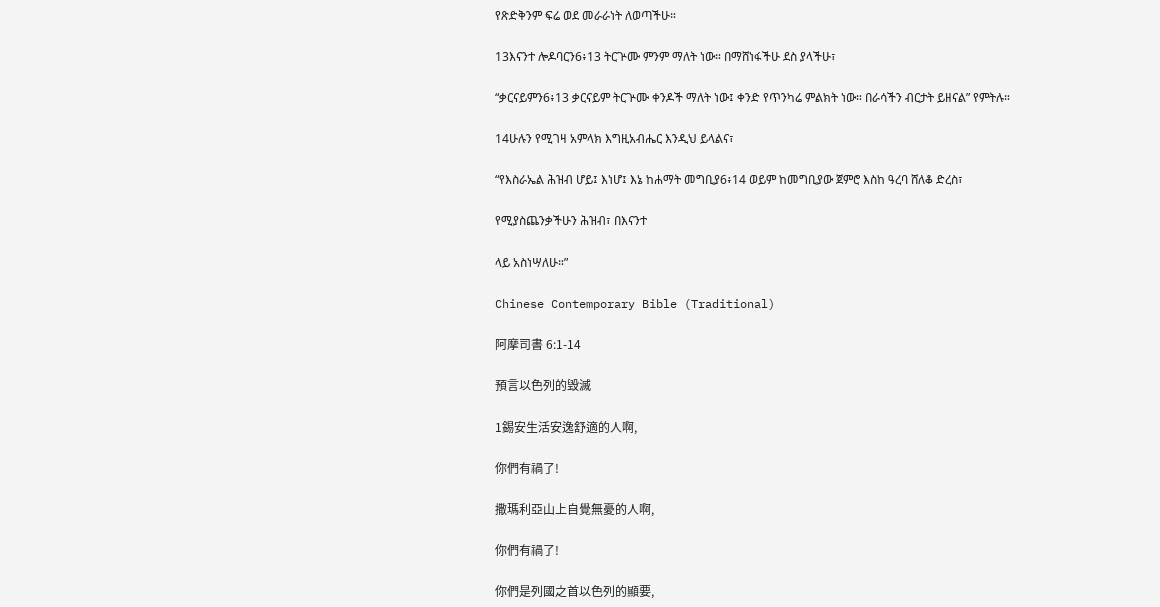የጽድቅንም ፍሬ ወደ መራራነት ለወጣችሁ።

13እናንተ ሎዶባርን6፥13 ትርጕሙ ምንም ማለት ነው። በማሸነፋችሁ ደስ ያላችሁ፣

“ቃርናይምን6፥13 ቃርናይም ትርጕሙ ቀንዶች ማለት ነው፤ ቀንድ የጥንካሬ ምልክት ነው። በራሳችን ብርታት ይዘናል” የምትሉ።

14ሁሉን የሚገዛ አምላክ እግዚአብሔር እንዲህ ይላልና፣

“የእስራኤል ሕዝብ ሆይ፤ እነሆ፤ እኔ ከሐማት መግቢያ6፥14 ወይም ከመግቢያው ጀምሮ እስከ ዓረባ ሸለቆ ድረስ፣

የሚያስጨንቃችሁን ሕዝብ፣ በእናንተ

ላይ አስነሣለሁ።”

Chinese Contemporary Bible (Traditional)

阿摩司書 6:1-14

預言以色列的毀滅

1錫安生活安逸舒適的人啊,

你們有禍了!

撒瑪利亞山上自覺無憂的人啊,

你們有禍了!

你們是列國之首以色列的顯要,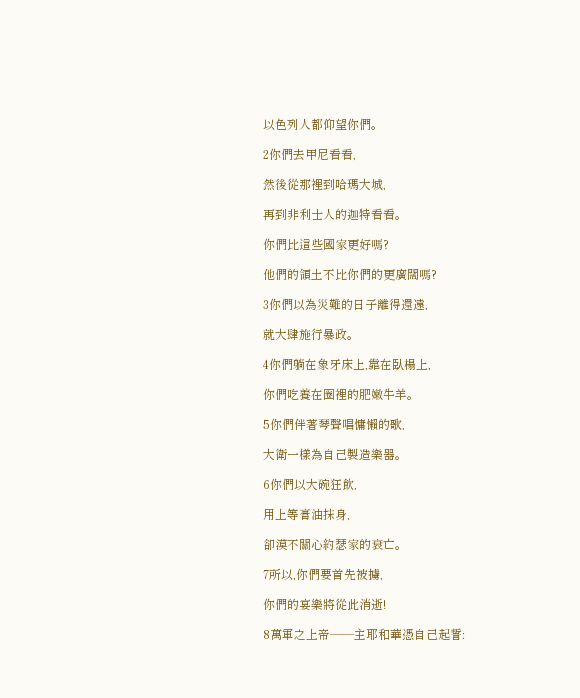以色列人都仰望你們。

2你們去甲尼看看,

然後從那裡到哈瑪大城,

再到非利士人的迦特看看。

你們比這些國家更好嗎?

他們的領土不比你們的更廣闊嗎?

3你們以為災難的日子離得還遠,

就大肆施行暴政。

4你們躺在象牙床上,靠在臥榻上,

你們吃養在圈裡的肥嫩牛羊。

5你們伴著琴聲唱慵懶的歌,

大衛一樣為自己製造樂器。

6你們以大碗狂飲,

用上等膏油抹身,

卻漠不關心約瑟家的衰亡。

7所以,你們要首先被擄,

你們的宴樂將從此消逝!

8萬軍之上帝——主耶和華憑自己起誓: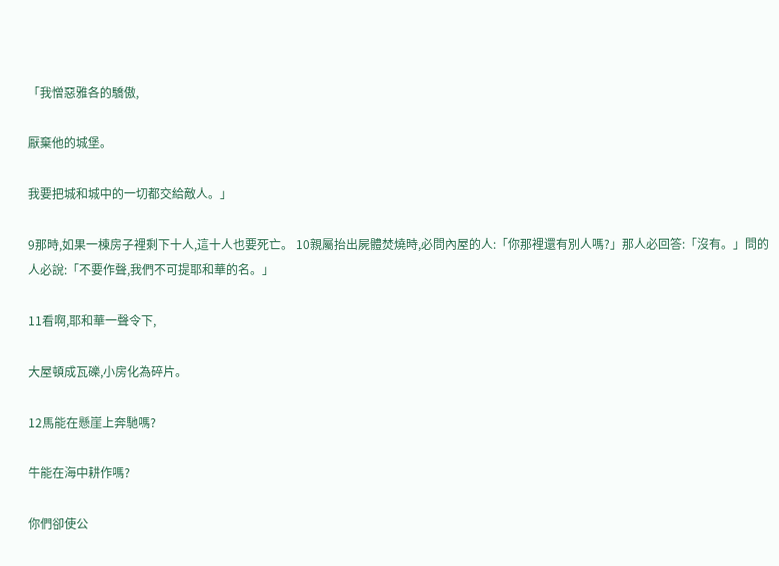「我憎惡雅各的驕傲,

厭棄他的城堡。

我要把城和城中的一切都交給敵人。」

9那時,如果一棟房子裡剩下十人,這十人也要死亡。 10親屬抬出屍體焚燒時,必問內屋的人:「你那裡還有別人嗎?」那人必回答:「沒有。」問的人必說:「不要作聲,我們不可提耶和華的名。」

11看啊,耶和華一聲令下,

大屋頓成瓦礫,小房化為碎片。

12馬能在懸崖上奔馳嗎?

牛能在海中耕作嗎?

你們卻使公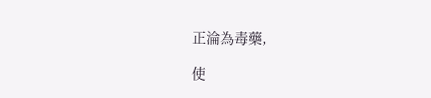正淪為毒藥,

使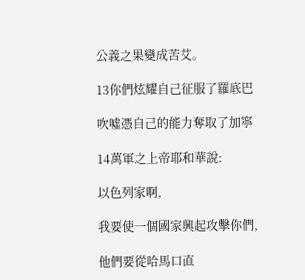公義之果變成苦艾。

13你們炫耀自己征服了羅底巴

吹噓憑自己的能力奪取了加寧

14萬軍之上帝耶和華說:

以色列家啊,

我要使一個國家興起攻擊你們,

他們要從哈馬口直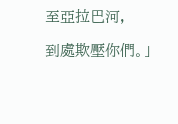至亞拉巴河,

到處欺壓你們。」